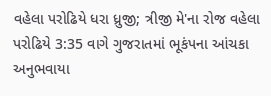વહેલા પરોઢિયે ધરા ધ્રુજી; ત્રીજી મે'ના રોજ વહેલા પરોઢિયે 3:35 વાગે ગુજરાતમાં ભૂકંપના આંચકા અનુભવાયા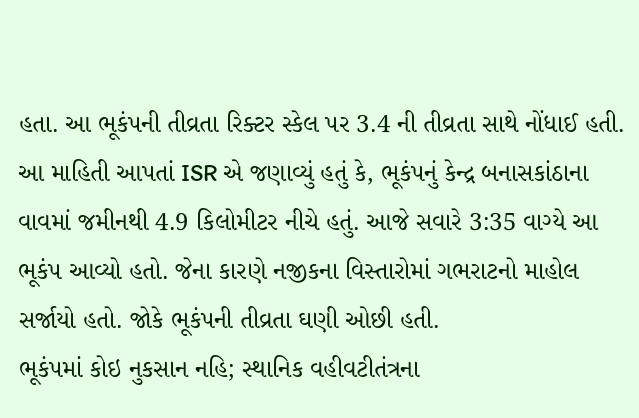હતા. આ ભૂકંપની તીવ્રતા રિક્ટર સ્કેલ પર 3.4 ની તીવ્રતા સાથે નોંધાઈ હતી. આ માહિતી આપતાં ISR એ જણાવ્યું હતું કે, ભૂકંપનું કેન્દ્ર બનાસકાંઠાના વાવમાં જમીનથી 4.9 કિલોમીટર નીચે હતું. આજે સવારે 3:35 વાગ્યે આ ભૂકંપ આવ્યો હતો. જેના કારણે નજીકના વિસ્તારોમાં ગભરાટનો માહોલ સર્જાયો હતો. જોકે ભૂકંપની તીવ્રતા ઘણી ઓછી હતી.
ભૂકંપમાં કોઇ નુકસાન નહિ; સ્થાનિક વહીવટીતંત્રના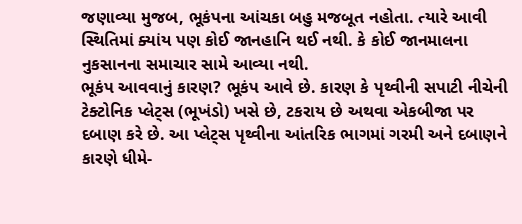જણાવ્યા મુજબ, ભૂકંપના આંચકા બહુ મજબૂત નહોતા. ત્યારે આવી સ્થિતિમાં ક્યાંય પણ કોઈ જાનહાનિ થઈ નથી. કે કોઈ જાનમાલના નુકસાનના સમાચાર સામે આવ્યા નથી.
ભૂકંપ આવવાનું કારણ? ભૂકંપ આવે છે. કારણ કે પૃથ્વીની સપાટી નીચેની ટેક્ટોનિક પ્લેટ્સ (ભૂખંડો) ખસે છે, ટકરાય છે અથવા એકબીજા પર દબાણ કરે છે. આ પ્લેટ્સ પૃથ્વીના આંતરિક ભાગમાં ગરમી અને દબાણને કારણે ધીમે-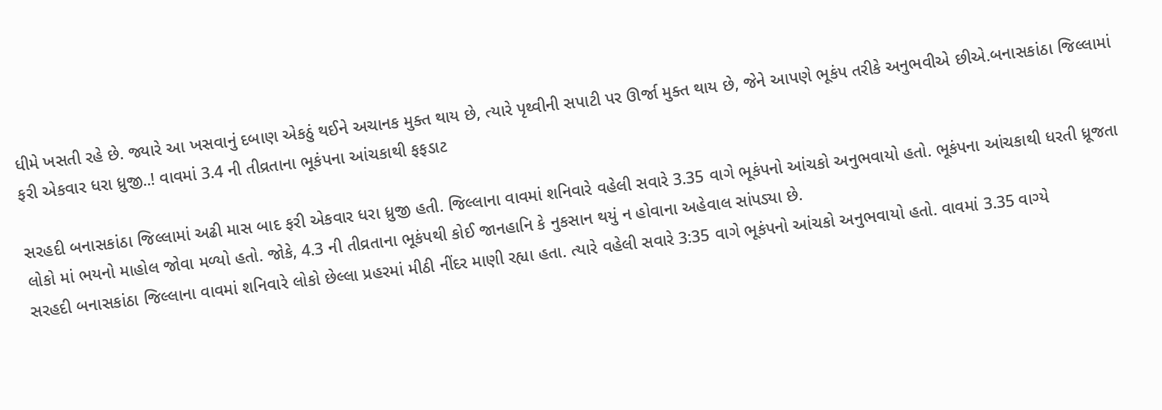ધીમે ખસતી રહે છે. જ્યારે આ ખસવાનું દબાણ એકઠું થઈને અચાનક મુક્ત થાય છે, ત્યારે પૃથ્વીની સપાટી પર ઊર્જા મુક્ત થાય છે, જેને આપણે ભૂકંપ તરીકે અનુભવીએ છીએ.બનાસકાંઠા જિલ્લામાં ફરી એકવાર ધરા ધ્રુજી..! વાવમાં 3.4 ની તીવ્રતાના ભૂકંપના આંચકાથી ફફડાટ

સરહદી બનાસકાંઠા જિલ્લામાં અઢી માસ બાદ ફરી એકવાર ધરા ધ્રુજી હતી. જિલ્લાના વાવમાં શનિવારે વહેલી સવારે 3.35 વાગે ભૂકંપનો આંચકો અનુભવાયો હતો. ભૂકંપના આંચકાથી ધરતી ધ્રૂજતા લોકો માં ભયનો માહોલ જોવા મળ્યો હતો. જોકે, 4.3 ની તીવ્રતાના ભૂકંપથી કોઈ જાનહાનિ કે નુકસાન થયું ન હોવાના અહેવાલ સાંપડ્યા છે.
સરહદી બનાસકાંઠા જિલ્લાના વાવમાં શનિવારે લોકો છેલ્લા પ્રહરમાં મીઠી નીંદર માણી રહ્યા હતા. ત્યારે વહેલી સવારે 3:35 વાગે ભૂકંપનો આંચકો અનુભવાયો હતો. વાવમાં 3.35 વાગ્યે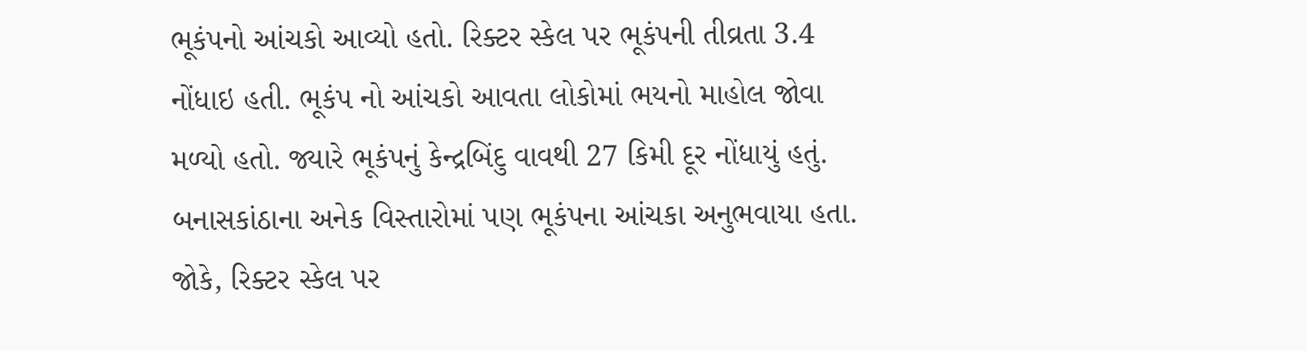ભૂકંપનો આંચકો આવ્યો હતો. રિક્ટર સ્કેલ પર ભૂકંપની તીવ્રતા 3.4 નોંધાઇ હતી. ભૂકંપ નો આંચકો આવતા લોકોમાં ભયનો માહોલ જોવા મળ્યો હતો. જ્યારે ભૂકંપનું કેન્દ્રબિંદુ વાવથી 27 કિમી દૂર નોંધાયું હતું. બનાસકાંઠાના અનેક વિસ્તારોમાં પણ ભૂકંપના આંચકા અનુભવાયા હતા. જોકે, રિક્ટર સ્કેલ પર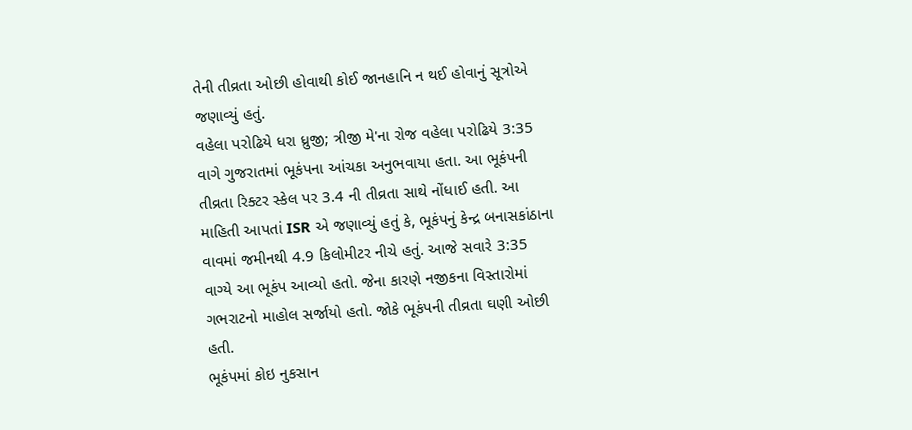તેની તીવ્રતા ઓછી હોવાથી કોઈ જાનહાનિ ન થઈ હોવાનું સૂત્રોએ જણાવ્યું હતું.
વહેલા પરોઢિયે ધરા ધ્રુજી; ત્રીજી મે'ના રોજ વહેલા પરોઢિયે 3:35 વાગે ગુજરાતમાં ભૂકંપના આંચકા અનુભવાયા હતા. આ ભૂકંપની તીવ્રતા રિક્ટર સ્કેલ પર 3.4 ની તીવ્રતા સાથે નોંધાઈ હતી. આ માહિતી આપતાં ISR એ જણાવ્યું હતું કે, ભૂકંપનું કેન્દ્ર બનાસકાંઠાના વાવમાં જમીનથી 4.9 કિલોમીટર નીચે હતું. આજે સવારે 3:35 વાગ્યે આ ભૂકંપ આવ્યો હતો. જેના કારણે નજીકના વિસ્તારોમાં ગભરાટનો માહોલ સર્જાયો હતો. જોકે ભૂકંપની તીવ્રતા ઘણી ઓછી હતી.
ભૂકંપમાં કોઇ નુકસાન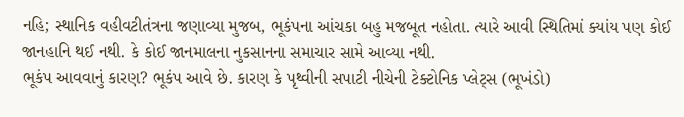નહિ; સ્થાનિક વહીવટીતંત્રના જણાવ્યા મુજબ, ભૂકંપના આંચકા બહુ મજબૂત નહોતા. ત્યારે આવી સ્થિતિમાં ક્યાંય પણ કોઈ જાનહાનિ થઈ નથી. કે કોઈ જાનમાલના નુકસાનના સમાચાર સામે આવ્યા નથી.
ભૂકંપ આવવાનું કારણ? ભૂકંપ આવે છે. કારણ કે પૃથ્વીની સપાટી નીચેની ટેક્ટોનિક પ્લેટ્સ (ભૂખંડો)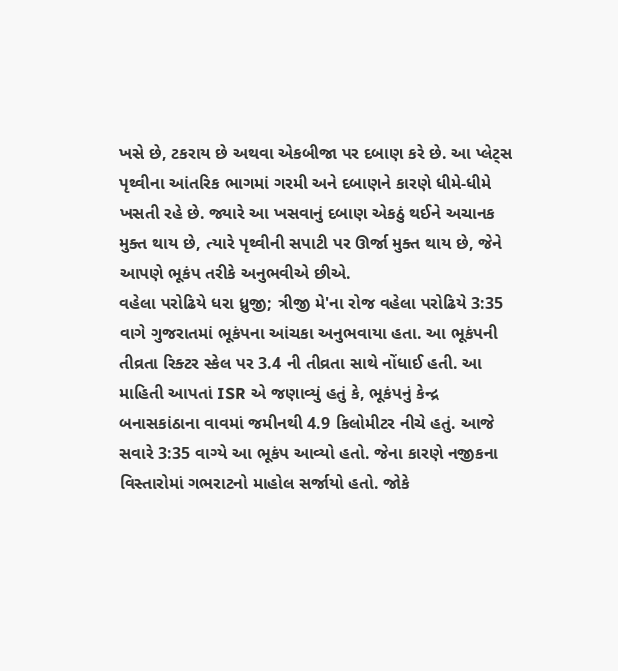ખસે છે, ટકરાય છે અથવા એકબીજા પર દબાણ કરે છે. આ પ્લેટ્સ પૃથ્વીના આંતરિક ભાગમાં ગરમી અને દબાણને કારણે ધીમે-ધીમે ખસતી રહે છે. જ્યારે આ ખસવાનું દબાણ એકઠું થઈને અચાનક મુક્ત થાય છે, ત્યારે પૃથ્વીની સપાટી પર ઊર્જા મુક્ત થાય છે, જેને આપણે ભૂકંપ તરીકે અનુભવીએ છીએ.
વહેલા પરોઢિયે ધરા ધ્રુજી; ત્રીજી મે'ના રોજ વહેલા પરોઢિયે 3:35 વાગે ગુજરાતમાં ભૂકંપના આંચકા અનુભવાયા હતા. આ ભૂકંપની તીવ્રતા રિક્ટર સ્કેલ પર 3.4 ની તીવ્રતા સાથે નોંધાઈ હતી. આ માહિતી આપતાં ISR એ જણાવ્યું હતું કે, ભૂકંપનું કેન્દ્ર બનાસકાંઠાના વાવમાં જમીનથી 4.9 કિલોમીટર નીચે હતું. આજે સવારે 3:35 વાગ્યે આ ભૂકંપ આવ્યો હતો. જેના કારણે નજીકના વિસ્તારોમાં ગભરાટનો માહોલ સર્જાયો હતો. જોકે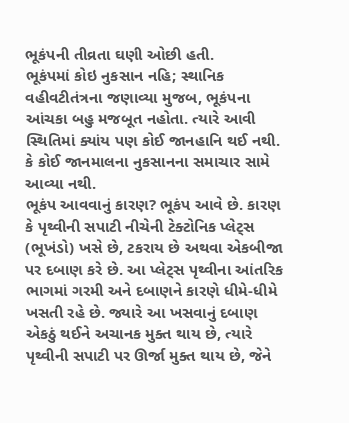ભૂકંપની તીવ્રતા ઘણી ઓછી હતી.
ભૂકંપમાં કોઇ નુકસાન નહિ; સ્થાનિક વહીવટીતંત્રના જણાવ્યા મુજબ, ભૂકંપના આંચકા બહુ મજબૂત નહોતા. ત્યારે આવી સ્થિતિમાં ક્યાંય પણ કોઈ જાનહાનિ થઈ નથી. કે કોઈ જાનમાલના નુકસાનના સમાચાર સામે આવ્યા નથી.
ભૂકંપ આવવાનું કારણ? ભૂકંપ આવે છે. કારણ કે પૃથ્વીની સપાટી નીચેની ટેક્ટોનિક પ્લેટ્સ (ભૂખંડો) ખસે છે, ટકરાય છે અથવા એકબીજા પર દબાણ કરે છે. આ પ્લેટ્સ પૃથ્વીના આંતરિક ભાગમાં ગરમી અને દબાણને કારણે ધીમે-ધીમે ખસતી રહે છે. જ્યારે આ ખસવાનું દબાણ એકઠું થઈને અચાનક મુક્ત થાય છે, ત્યારે પૃથ્વીની સપાટી પર ઊર્જા મુક્ત થાય છે, જેને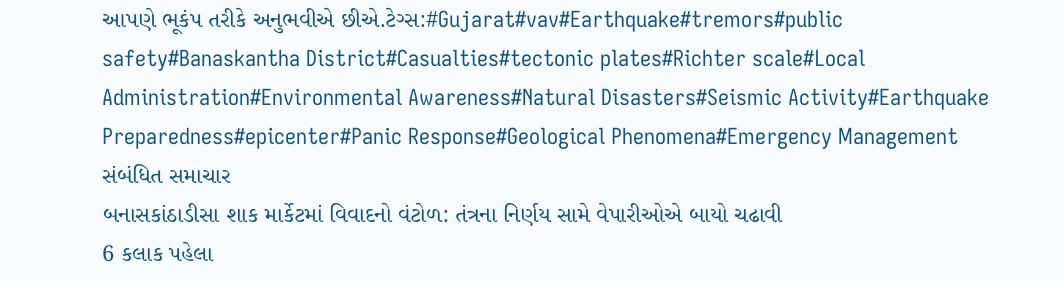આપણે ભૂકંપ તરીકે અનુભવીએ છીએ.ટેગ્સ:#Gujarat#vav#Earthquake#tremors#public safety#Banaskantha District#Casualties#tectonic plates#Richter scale#Local Administration#Environmental Awareness#Natural Disasters#Seismic Activity#Earthquake Preparedness#epicenter#Panic Response#Geological Phenomena#Emergency Management
સંબંધિત સમાચાર
બનાસકાંઠાડીસા શાક માર્કેટમાં વિવાદનો વંટોળ: તંત્રના નિર્ણય સામે વેપારીઓએ બાયો ચઢાવી
6 કલાક પહેલા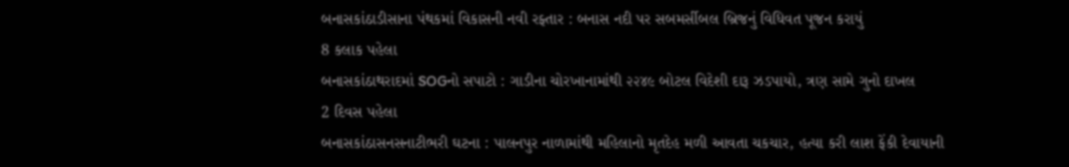બનાસકાંઠાડીસાના પંથકમાં વિકાસની નવી રફ્તાર : બનાસ નદી પર સબમર્સીબલ બ્રિજનું વિધિવત પૂજન કરાયું
8 કલાક પહેલા
બનાસકાંઠાથરાદમાં SOGનો સપાટો : ગાડીના ચોરખાનામાંથી ૨૨૪૯ બોટલ વિદેશી દારૂ ઝડપાયો, ત્રણ સામે ગુનો દાખલ
2 દિવસ પહેલા
બનાસકાંઠાસનસનાટીભરી ઘટના : પાલનપુર નાળામાંથી મહિલાનો મૃતદેહ મળી આવતા ચકચાર, હત્યા કરી લાશ ફેંકી દેવાયાની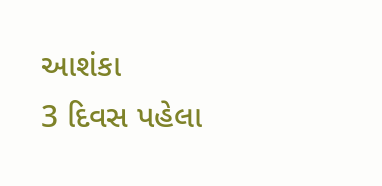આશંકા
3 દિવસ પહેલા